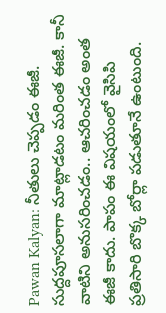Pawan Kalyan: నీతులు చెప్పడం ఈజీ. సుద్దపూసలాగా మాట్లాడటం మరింత ఈజీ. కానీ వాటిని అనుసరించడం.. ఆచరించడం అంత ఈజీ కాదు. పాపం ఈ విషయంలో వైసిపి ప్రతిసారి బొక్క బోర్లా పడుతూనే ఉంటుంది.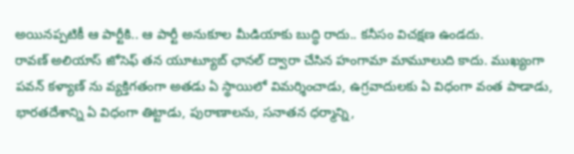అయినప్పటికీ ఆ పార్టీకి.. ఆ పార్టీ అనుకూల మీడియాకు బుద్ధి రాదు.. కనీసం విచక్షణ ఉండదు.
రావణ్ అలియాస్ జోసెఫ్ తన యూట్యూబ్ ఛానల్ ద్వారా చేసిన హంగామా మామూలుది కాదు. ముఖ్యంగా పవన్ కళ్యాణ్ ను వ్యక్తిగతంగా అతడు ఏ స్థాయిలో విమర్శించాడు, ఉగ్రవాదులకు ఏ విధంగా వంత పాడాడు, భారతదేశాన్ని ఏ విధంగా తిట్టాడు, పురాణాలను, సనాతన ధర్మాన్ని,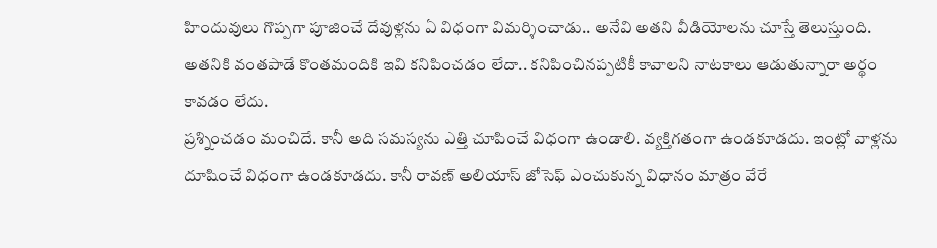హిందువులు గొప్పగా పూజించే దేవుళ్లను ఏ విధంగా విమర్శించాడు.. అనేవి అతని వీడియోలను చూస్తే తెలుస్తుంది. అతనికి వంతపాడే కొంతమందికి ఇవి కనిపించడం లేదా.. కనిపించినప్పటికీ కావాలని నాటకాలు ఆడుతున్నారా అర్థం కావడం లేదు.
ప్రశ్నించడం మంచిదే. కానీ అది సమస్యను ఎత్తి చూపించే విధంగా ఉండాలి. వ్యక్తిగతంగా ఉండకూడదు. ఇంట్లో వాళ్లను దూషించే విధంగా ఉండకూడదు. కానీ రావణ్ అలియాస్ జోసెఫ్ ఎంచుకున్న విధానం మాత్రం వేరే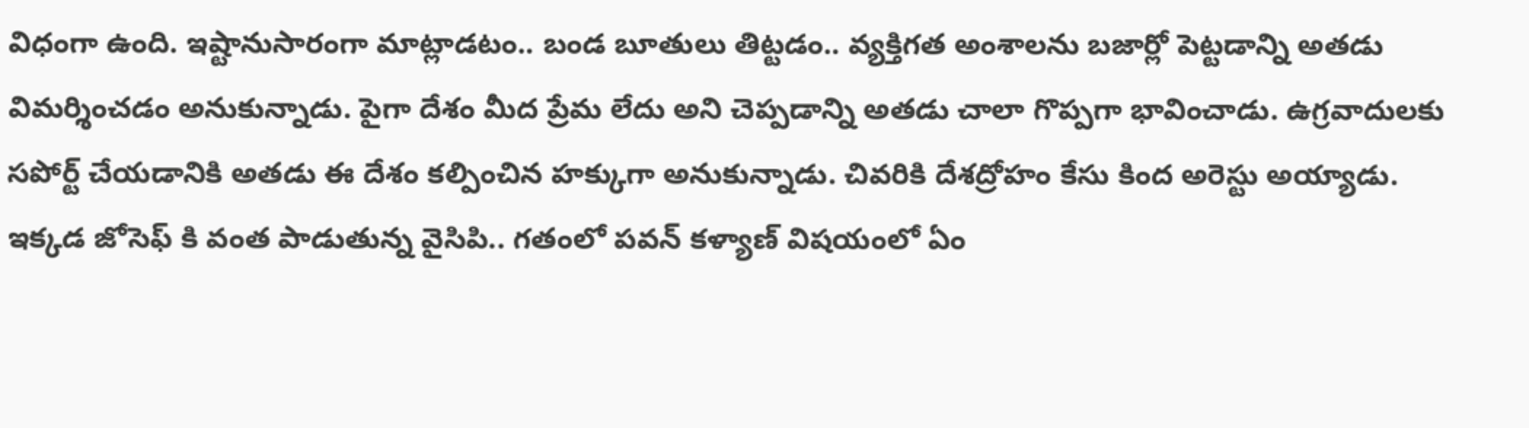విధంగా ఉంది. ఇష్టానుసారంగా మాట్లాడటం.. బండ బూతులు తిట్టడం.. వ్యక్తిగత అంశాలను బజార్లో పెట్టడాన్ని అతడు విమర్శించడం అనుకున్నాడు. పైగా దేశం మీద ప్రేమ లేదు అని చెప్పడాన్ని అతడు చాలా గొప్పగా భావించాడు. ఉగ్రవాదులకు సపోర్ట్ చేయడానికి అతడు ఈ దేశం కల్పించిన హక్కుగా అనుకున్నాడు. చివరికి దేశద్రోహం కేసు కింద అరెస్టు అయ్యాడు.
ఇక్కడ జోసెఫ్ కి వంత పాడుతున్న వైసిపి.. గతంలో పవన్ కళ్యాణ్ విషయంలో ఏం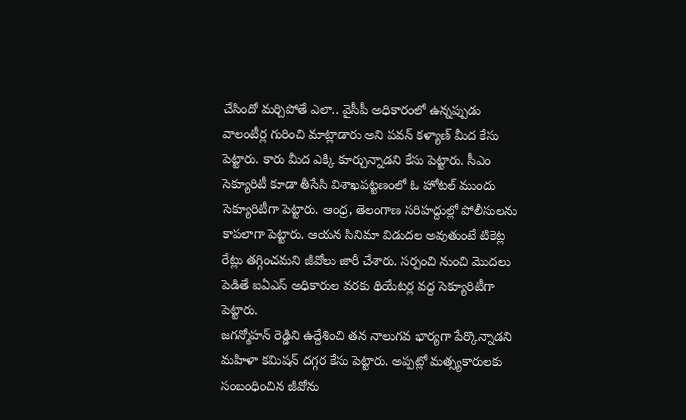చేసిందో మర్చిపోతే ఎలా.. వైసీపీ అధికారంలో ఉన్నప్పుడు వాలంటీర్ల గురించి మాట్లాడారు అని పవన్ కళ్యాణ్ మీద కేసు పెట్టారు. కారు మీద ఎక్కి కూర్చున్నాడని కేసు పెట్టారు. సీఎం సెక్యూరిటీ కూడా తీసేసి విశాఖపట్టణంలో ఓ హోటల్ ముందు సెక్యూరిటీగా పెట్టారు. ఆంధ్ర, తెలంగాణ సరిహద్దుల్లో పోలీసులను కాపలాగా పెట్టారు. ఆయన సినిమా విడుదల అవుతుంటే టికెట్ల రేట్లు తగ్గించమని జీవోలు జారీ చేశారు. సర్పంచి నుంచి మొదలు పెడితే ఐఏఎస్ అధికారుల వరకు థియేటర్ల వద్ద సెక్యూరిటీగా పెట్టారు.
జగన్మోహన్ రెడ్డిని ఉద్దేశించి తన నాలుగవ భార్యగా పేర్కొన్నాడని మహిళా కమిషన్ దగ్గర కేసు పెట్టారు. అప్పట్లో మత్స్యకారులకు సంబంధించిన జీవోను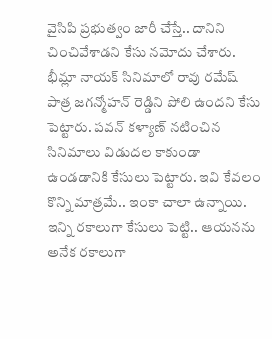వైసిపి ప్రభుత్వం జారీ చేస్తే.. దానిని చించివేశాడని కేసు నమోదు చేశారు. భీమ్లా నాయక్ సినిమాలో రావు రమేష్ పాత్ర జగన్మోహన్ రెడ్డిని పోలి ఉందని కేసు పెట్టారు. పవన్ కళ్యాణ్ నటించిన సినిమాలు విడుదల కాకుండా ఉండడానికి కేసులు పెట్టారు. ఇవి కేవలం కొన్ని మాత్రమే.. ఇంకా చాలా ఉన్నాయి. ఇన్ని రకాలుగా కేసులు పెట్టి.. ఆయనను అనేక రకాలుగా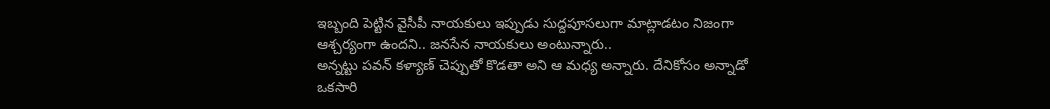ఇబ్బంది పెట్టిన వైసీపీ నాయకులు ఇప్పుడు సుద్దపూసలుగా మాట్లాడటం నిజంగా ఆశ్చర్యంగా ఉందని.. జనసేన నాయకులు అంటున్నారు..
అన్నట్టు పవన్ కళ్యాణ్ చెప్పుతో కొడతా అని ఆ మధ్య అన్నారు. దేనికోసం అన్నాడో ఒకసారి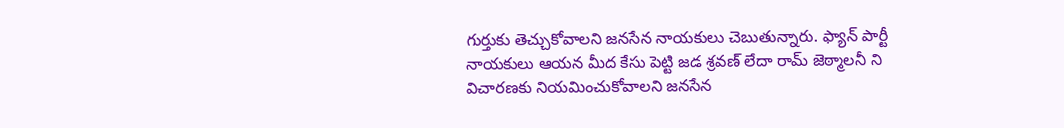గుర్తుకు తెచ్చుకోవాలని జనసేన నాయకులు చెబుతున్నారు. ఫ్యాన్ పార్టీ నాయకులు ఆయన మీద కేసు పెట్టి జడ శ్రవణ్ లేదా రామ్ జెఠ్మాలనీ ని విచారణకు నియమించుకోవాలని జనసేన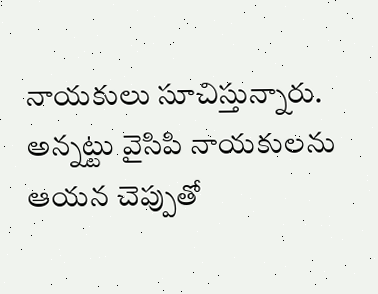నాయకులు సూచిస్తున్నారు. అన్నట్టు వైసిపి నాయకులను ఆయన చెప్పుతో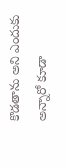కొడతాను అని ఎందుకు అన్నారో కూడా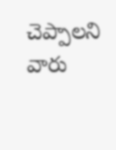చెప్పాలని వారు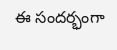ఈ సందర్భంగా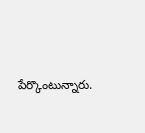పేర్కొంటున్నారు.